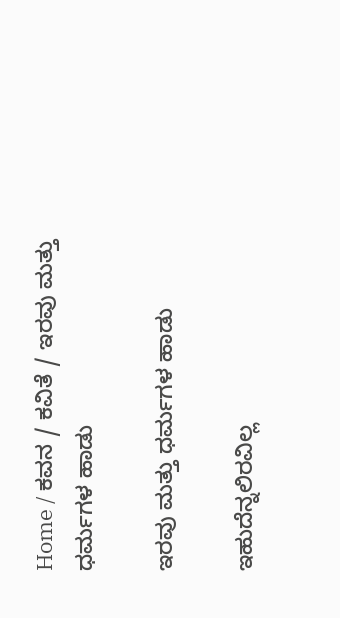Home / ಕವನ / ಕವಿತೆ / ಇರವು ಮತ್ತು ಧರ್ಮಗಳ ಹಾಡು

ಇರವು ಮತ್ತು ಧರ್ಮಗಳ ಹಾಡು

ಇಹುದೆನ್ನಲಿರವಿಲ್ಲ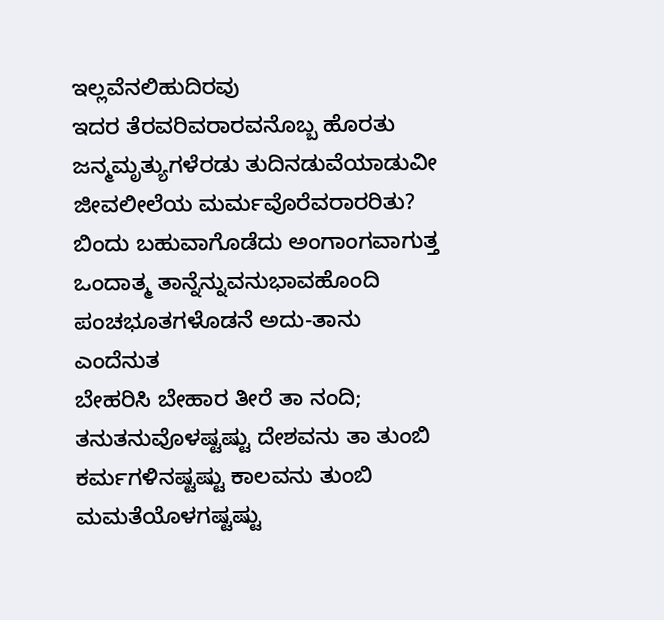ಇಲ್ಲವೆನಲಿಹುದಿರವು
ಇದರ ತೆರವರಿವರಾರವನೊಬ್ಬ ಹೊರತು
ಜನ್ಮಮೃತ್ಯುಗಳೆರಡು ತುದಿನಡುವೆಯಾಡುವೀ
ಜೀವಲೀಲೆಯ ಮರ್ಮವೊರೆವರಾರರಿತು?
ಬಿಂದು ಬಹುವಾಗೊಡೆದು ಅಂಗಾಂಗವಾಗುತ್ತ
ಒಂದಾತ್ಮ ತಾನ್ನೆನ್ನುವನುಭಾವಹೊಂದಿ
ಪಂಚಭೂತಗಳೊಡನೆ ಅದು-ತಾನು ಎಂದೆನುತ
ಬೇಹರಿಸಿ ಬೇಹಾರ ತೀರೆ ತಾ ನಂದಿ;
ತನುತನುವೊಳಷ್ಟಷ್ಟು ದೇಶವನು ತಾ ತುಂಬಿ
ಕರ್ಮಗಳಿನಷ್ಟಷ್ಟು ಕಾಲವನು ತುಂಬಿ
ಮಮತೆಯೊಳಗಷ್ಟಷ್ಟು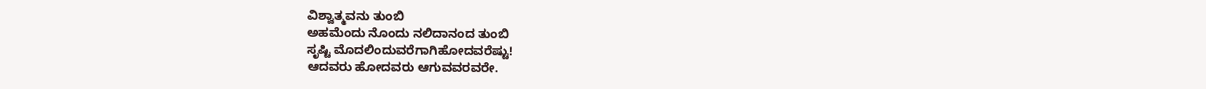ವಿಶ್ವಾತ್ಮವನು ತುಂಬಿ
ಅಹಮೆಂದು ನೊಂದು ನಲಿದಾನಂದ ತುಂಬಿ
ಸೃಷ್ಟಿ ಮೊದಲಿಂದುವರೆಗಾಗಿಹೋದವರೆಷ್ಟು!
ಆದವರು ಹೋದವರು ಆಗುವವರವರೇ.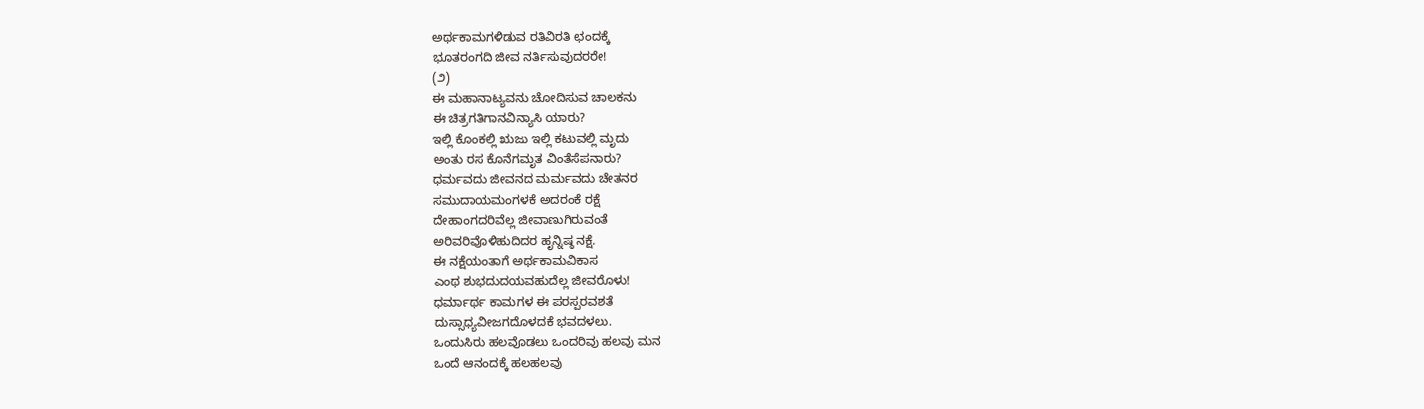ಅರ್ಥಕಾಮಗಳಿಡುವ ರತಿವಿರತಿ ಛಂದಕ್ಕೆ
ಭೂತರಂಗದಿ ಜೀವ ನರ್ತಿಸುವುದರರೇ!
(೨)
ಈ ಮಹಾನಾಟ್ಯವನು ಚೋದಿಸುವ ಚಾಲಕನು
ಈ ಚಿತ್ರಗತಿಗಾನವಿನ್ಯಾಸಿ ಯಾರು?
ಇಲ್ಲಿ ಕೊಂಕಲ್ಲಿ ಋಜು ಇಲ್ಲಿ ಕಟುವಲ್ಲಿ ಮೃದು
ಅಂತು ರಸ ಕೊನೆಗಮೃತ ವಿಂತೆಸೆಪನಾರು?
ಧರ್ಮವದು ಜೀವನದ ಮರ್ಮವದು ಚೇತನರ
ಸಮುದಾಯಮಂಗಳಕೆ ಅದರಂಕೆ ರಕ್ಷೆ
ದೇಹಾಂಗದರಿವೆಲ್ಲ ಜೀವಾಣುಗಿರುವಂತೆ
ಅರಿವರಿವೊಳಿಹುದಿದರ ಹೃನ್ನಿಷ್ಠ ನಕ್ಷೆ.
ಈ ನಕ್ಷೆಯಂತಾಗೆ ಅರ್ಥಕಾಮವಿಕಾಸ
ಎಂಥ ಶುಭದುದಯವಹುದೆಲ್ಲ ಜೀವರೊಳು!
ಧರ್ಮಾರ್ಥ ಕಾಮಗಳ ಈ ಪರಸ್ಪರವಶತೆ
ದುಸ್ಸಾಧ್ಯವೀಜಗದೊಳದಕೆ ಭವದಳಲು.
ಒಂದುಸಿರು ಹಲವೊಡಲು ಒಂದರಿವು ಹಲವು ಮನ
ಒಂದೆ ಆನಂದಕ್ಕೆ ಹಲಹಲವು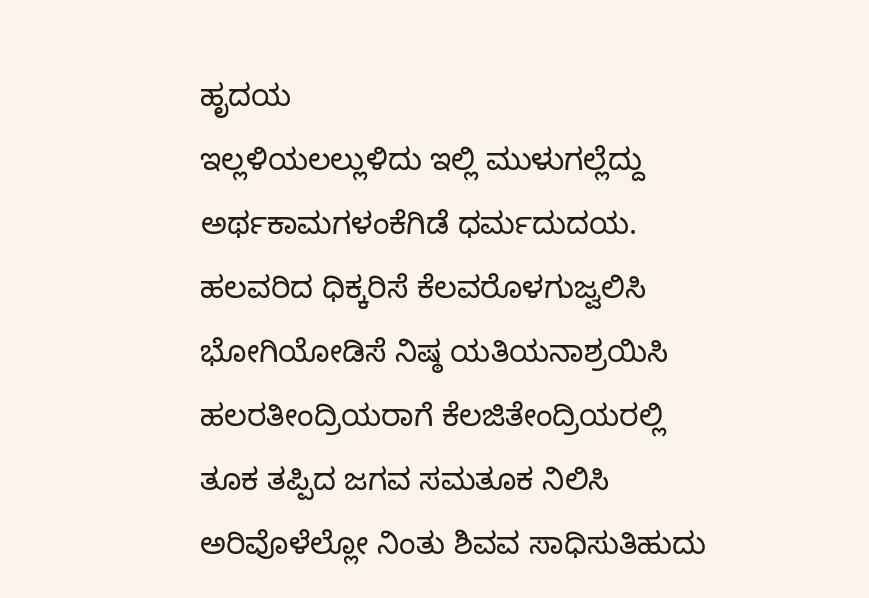ಹೃದಯ
ಇಲ್ಲಳಿಯಲಲ್ಲುಳಿದು ಇಲ್ಲಿ ಮುಳುಗಲ್ಲೆದ್ದು
ಅರ್ಥಕಾಮಗಳಂಕೆಗಿಡೆ ಧರ್ಮದುದಯ.
ಹಲವರಿದ ಧಿಕ್ಕರಿಸೆ ಕೆಲವರೊಳಗುಜ್ವಲಿಸಿ
ಭೋಗಿಯೋಡಿಸೆ ನಿಷ್ಠ ಯತಿಯನಾಶ್ರಯಿಸಿ
ಹಲರತೀಂದ್ರಿಯರಾಗೆ ಕೆಲಜಿತೇಂದ್ರಿಯರಲ್ಲಿ
ತೂಕ ತಪ್ಪಿದ ಜಗವ ಸಮತೂಕ ನಿಲಿಸಿ
ಅರಿವೊಳೆಲ್ಲೋ ನಿಂತು ಶಿವವ ಸಾಧಿಸುತಿಹುದು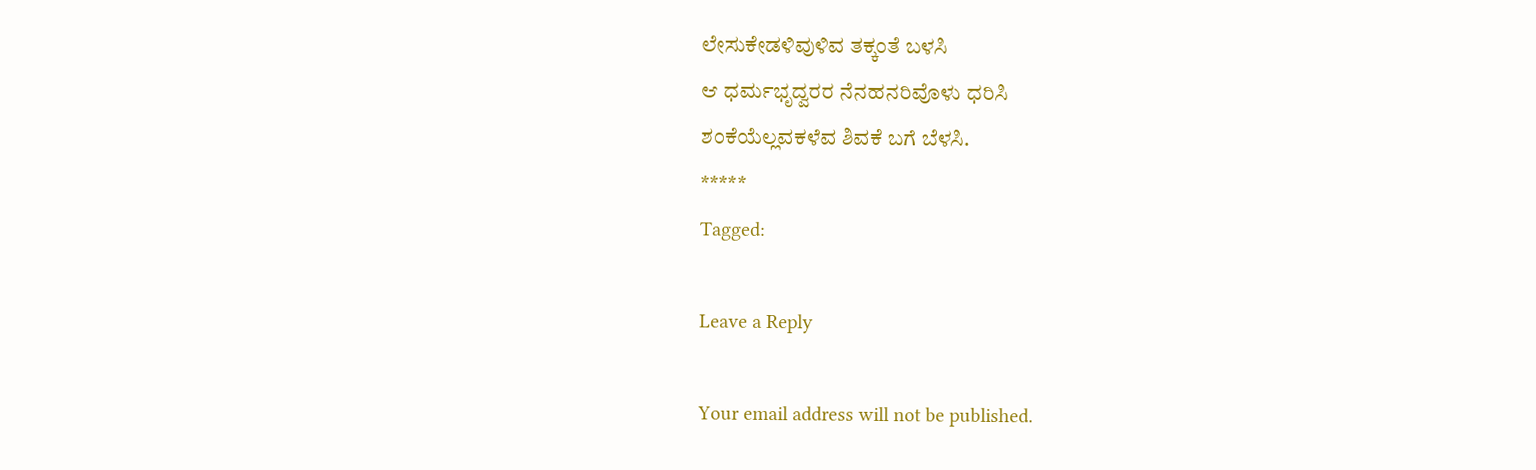ಲೇಸುಕೇಡಳಿವುಳಿವ ತಕ್ಕಂತೆ ಬಳಸಿ
ಆ ಧರ್ಮಭೃದ್ವರರ ನೆನಹನರಿವೊಳು ಧರಿಸಿ
ಶಂಕೆಯೆಲ್ಲವಕಳೆವ ಶಿವಕೆ ಬಗೆ ಬೆಳಸಿ.
*****
Tagged:

Leave a Reply

Your email address will not be published.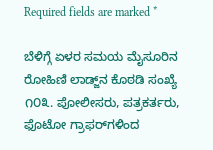Required fields are marked *

ಬೆಳಿಗ್ಗೆ ಏಳರ ಸಮಯ ಮೈಸೂರಿನ ರೋಹಿಣಿ ಲಾಡ್ಜ್‌ನ ಕೊಠಡಿ ಸಂಖ್ಯೆ ೧೦೩. ಪೋಲೀಸರು, ಪತ್ರಕರ್ತರು, ಫೊಟೋ ಗ್ರಾಫರ್‌ಗಳಿಂದ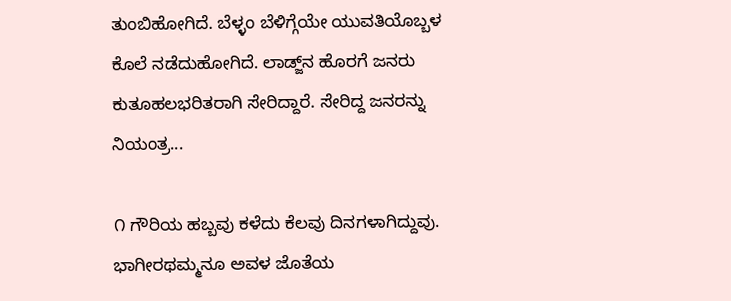ತುಂಬಿಹೋಗಿದೆ. ಬೆಳ್ಳಂ ಬೆಳಿಗ್ಗೆಯೇ ಯುವತಿಯೊಬ್ಬಳ ಕೊಲೆ ನಡೆದುಹೋಗಿದೆ. ಲಾಡ್ಜ್‌ನ ಹೊರಗೆ ಜನರು ಕುತೂಹಲಭರಿತರಾಗಿ ಸೇರಿದ್ದಾರೆ. ಸೇರಿದ್ದ ಜನರನ್ನು ನಿಯಂತ್ರ...

೧ ಗೌರಿಯ ಹಬ್ಬವು ಕಳೆದು ಕೆಲವು ದಿನಗಳಾಗಿದ್ದುವು. ಭಾಗೀರಥಮ್ಮನೂ ಅವಳ ಜೊತೆಯ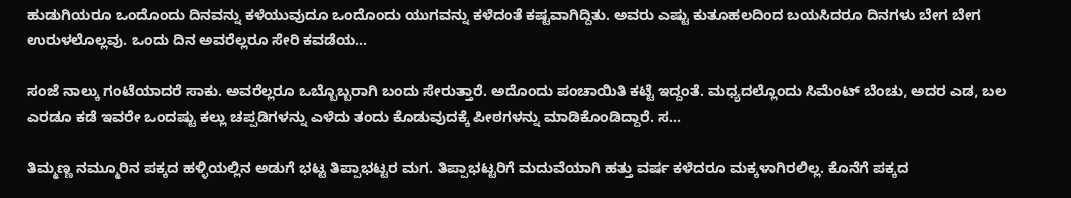ಹುಡುಗಿಯರೂ ಒಂದೊಂದು ದಿನವನ್ನು ಕಳೆಯುವುದೂ ಒಂದೊಂದು ಯುಗವನ್ನು ಕಳೆದಂತೆ ಕಷ್ಟವಾಗಿದ್ದಿತು. ಅವರು ಎಷ್ಟು ಕುತೂಹಲದಿಂದ ಬಯಸಿದರೂ ದಿನಗಳು ಬೇಗ ಬೇಗ ಉರುಳಲೊಲ್ಲವು. ಒಂದು ದಿನ ಅವರೆಲ್ಲರೂ ಸೇರಿ ಕವಡೆಯ...

ಸಂಜೆ ನಾಲ್ಕು ಗಂಟೆಯಾದರೆ ಸಾಕು. ಅವರೆಲ್ಲರೂ ಒಬ್ಬೊಬ್ಬರಾಗಿ ಬಂದು ಸೇರುತ್ತಾರೆ. ಅದೊಂದು ಪಂಚಾಯಿತಿ ಕಟ್ಟೆ ಇದ್ದಂತೆ. ಮಧ್ಯದಲ್ಲೊಂದು ಸಿಮೆಂಟ್ ಬೆಂಚು, ಅದರ ಎಡ, ಬಲ ಎರಡೂ ಕಡೆ ಇವರೇ ಒಂದಷ್ಟು ಕಲ್ಲು ಚಪ್ಪಡಿಗಳನ್ನು ಎಳೆದು ತಂದು ಕೊಡುವುದಕ್ಕೆ ಪೀಠಗಳನ್ನು ಮಾಡಿಕೊಂಡಿದ್ದಾರೆ. ಸ...

ತಿಮ್ಮಣ್ಣ ನಮ್ಮೂರಿನ ಪಕ್ಕದ ಹಳ್ಳಿಯಲ್ಲಿನ ಅಡುಗೆ ಭಟ್ಟ ತಿಪ್ಪಾಭಟ್ಟರ ಮಗ. ತಿಪ್ಪಾಭಟ್ಟರಿಗೆ ಮದುವೆಯಾಗಿ ಹತ್ತು ವರ್ಷ ಕಳೆದರೂ ಮಕ್ಕಳಾಗಿರಲಿಲ್ಲ. ಕೊನೆಗೆ ಪಕ್ಕದ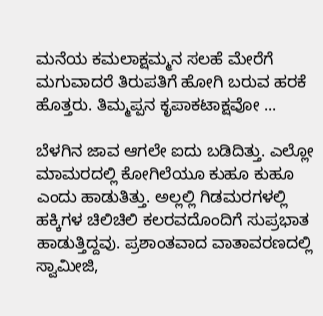ಮನೆಯ ಕಮಲಾಕ್ಷಮ್ಮನ ಸಲಹೆ ಮೇರೆಗೆ ಮಗುವಾದರೆ ತಿರುಪತಿಗೆ ಹೋಗಿ ಬರುವ ಹರಕೆ ಹೊತ್ತರು. ತಿಮ್ಮಪ್ಪನ ಕೃಪಾಕಟಾಕ್ಷವೋ ...

ಬೆಳಗಿನ ಜಾವ ಆಗಲೇ ಐದು ಬಡಿದಿತ್ತು. ಎಲ್ಲೋ ಮಾಮರದಲ್ಲಿ ಕೋಗಿಲೆಯೂ ಕುಹೂ ಕುಹೂ ಎಂದು ಹಾಡುತಿತ್ತು. ಅಲ್ಲಲ್ಲಿ ಗಿಡಮರಗಳಲ್ಲಿ ಹಕ್ಕಿಗಳ ಚಿಲಿಚಿಲಿ ಕಲರವದೊಂದಿಗೆ ಸುಪ್ರಭಾತ ಹಾಡುತ್ತಿದ್ದವು. ಪ್ರಶಾಂತವಾದ ವಾತಾವರಣದಲ್ಲಿ ಸ್ವಾಮೀಜಿ,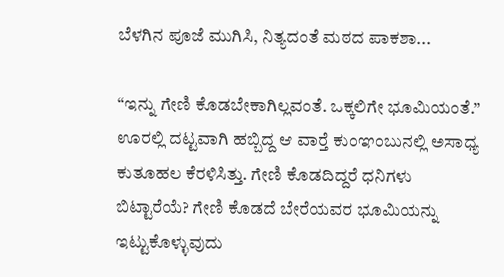ಬೆಳಗಿನ ಪೂಜೆ ಮುಗಿಸಿ, ನಿತ್ಯದಂತೆ ಮಠದ ಪಾಕಶಾ...

“ಇನ್ನು ಗೇಣಿ ಕೊಡಬೇಕಾಗಿಲ್ಲವಂತೆ. ಒಕ್ಕಲಿಗೇ ಭೂಮಿಯಂತೆ.” ಊರಲ್ಲಿ ದಟ್ಟವಾಗಿ ಹಬ್ಬಿದ್ದ ಆ ವಾರ್‍ತೆ ಕುಂಞಂಬುನಲ್ಲಿ ಅಸಾಧ್ಯ ಕುತೂಹಲ ಕೆರಳಿಸಿತ್ತು. ಗೇಣಿ ಕೊಡದಿದ್ದರೆ ಧನಿಗಳು ಬಿಟ್ಟಾರೆಯೆ? ಗೇಣಿ ಕೊಡದೆ ಬೇರೆಯವರ ಭೂಮಿಯನ್ನು ಇಟ್ಟುಕೊಳ್ಳುವುದು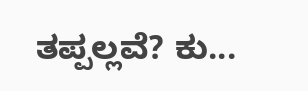ತಪ್ಪಲ್ಲವೆ? ಕು...